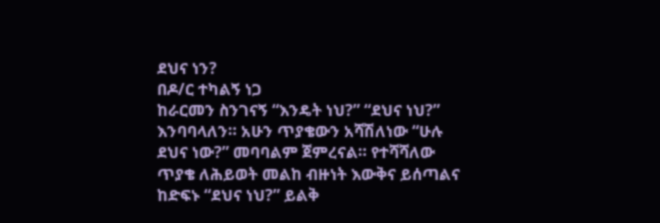ደህና ነን?
በዶ/ር ተካልኝ ነጋ
ከራርመን ስንገናኝ “እንዴት ነህ?” “ደህና ነህ?” እንባባላለን። አሁን ጥያቄውን አሻሽለነው “ሁሉ ደህና ነው?” መባባልም ጀምረናል። የተሻሻለው ጥያቄ ለሕይወት መልከ ብዙነት እውቅና ይሰጣልና ከድፍኑ “ደህና ነህ?” ይልቅ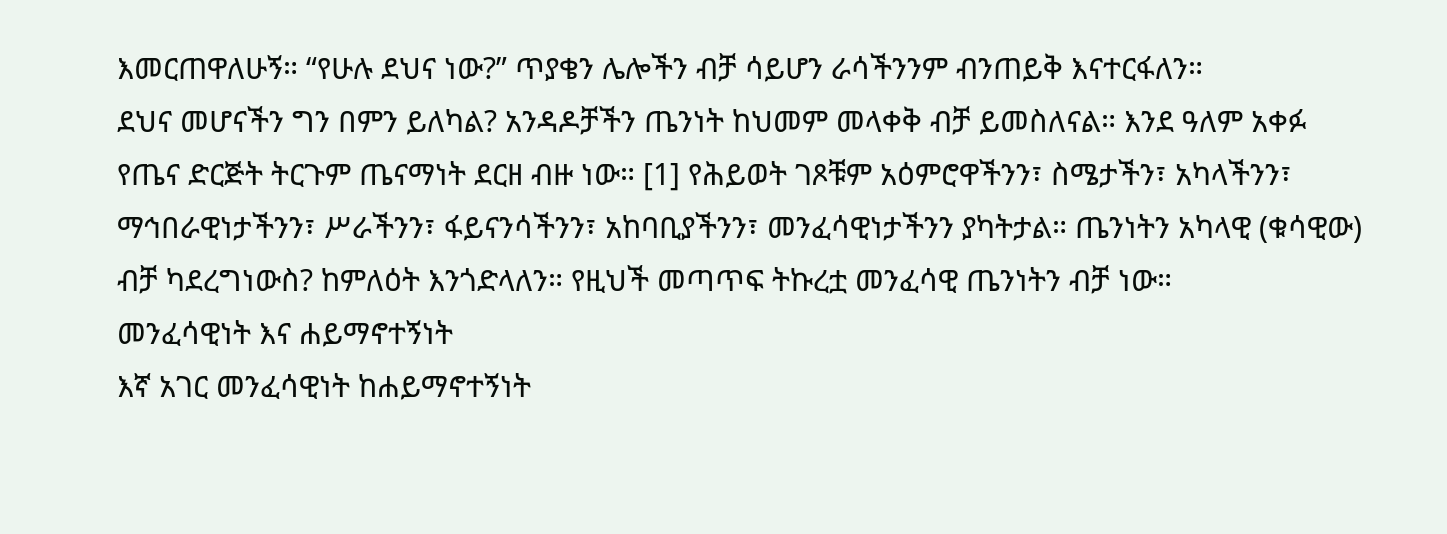እመርጠዋለሁኝ። “የሁሉ ደህና ነው?” ጥያቄን ሌሎችን ብቻ ሳይሆን ራሳችንንም ብንጠይቅ እናተርፋለን።
ደህና መሆናችን ግን በምን ይለካል? አንዳዶቻችን ጤንነት ከህመም መላቀቅ ብቻ ይመስለናል። እንደ ዓለም አቀፉ የጤና ድርጅት ትርጉም ጤናማነት ደርዘ ብዙ ነው። [1] የሕይወት ገጾቹም አዕምሮዋችንን፣ ስሜታችን፣ አካላችንን፣ ማኅበራዊነታችንን፣ ሥራችንን፣ ፋይናንሳችንን፣ አከባቢያችንን፣ መንፈሳዊነታችንን ያካትታል። ጤንነትን አካላዊ (ቁሳዊው) ብቻ ካደረግነውስ? ከምለዕት እንጎድላለን። የዚህች መጣጥፍ ትኩረቷ መንፈሳዊ ጤንነትን ብቻ ነው።
መንፈሳዊነት እና ሐይማኖተኝነት
እኛ አገር መንፈሳዊነት ከሐይማኖተኝነት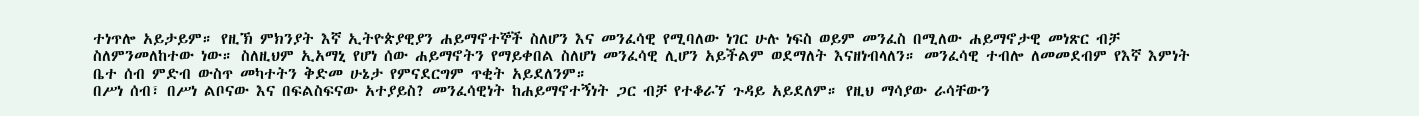ተነጥሎ አይታይም። የዚኽ ምክንያት እኛ ኢትዮጵያዊያን ሐይማኖተኞች ስለሆን እና መንፈሳዊ የሚባለው ነገር ሁሉ ነፍስ ወይም መንፈስ በሚለው ሐይማኖታዊ መነጽር ብቻ ስለምንመለከተው ነው። ስለዚህም ኢአማኒ የሆነ ሰው ሐይማኖትን የማይቀበል ስለሆነ መንፈሳዊ ሊሆን አይችልም ወደማለት እናዘነብላለን። መንፈሳዊ ተብሎ ለመመደብም የእኛ እምነት ቤተ ሰብ ምድብ ውስጥ መካተትን ቅድመ ሁኔታ የምናደርግም ጥቂት አይደለንም።
በሥነ ሰብ፣ በሥነ ልቦናው እና በፍልስፍናው አተያይስ? መንፈሳዊነት ከሐይማኖተኝነት ጋር ብቻ የተቆራኘ ጉዳይ አይደለም። የዚህ ማሳያው ራሳቸውን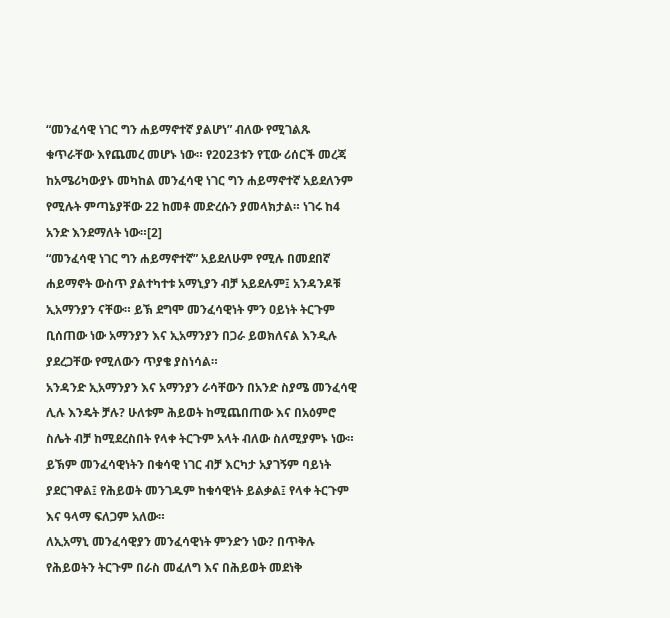“መንፈሳዊ ነገር ግን ሐይማኖተኛ ያልሆነ” ብለው የሚገልጹ ቁጥራቸው እየጨመረ መሆኑ ነው። የ2023ቱን የፒው ሪሰርች መረጃ ከአሜሪካውያኑ መካከል መንፈሳዊ ነገር ግን ሐይማኖተኛ አይደለንም የሚሉት ምጣኔያቸው 22 ከመቶ መድረሱን ያመላክታል። ነገሩ ከ4 አንድ እንደማለት ነው።[2]
“መንፈሳዊ ነገር ግን ሐይማኖተኛ” አይደለሁም የሚሉ በመደበኛ ሐይማኖት ውስጥ ያልተካተቱ አማኒያን ብቻ አይደሉም፤ አንዳንዶቹ ኢአማንያን ናቸው። ይኽ ደግሞ መንፈሳዊነት ምን ዐይነት ትርጉም ቢሰጠው ነው አማንያን እና ኢአማንያን በጋራ ይወክለናል እንዲሉ ያደረጋቸው የሚለውን ጥያቄ ያስነሳል።
አንዳንድ ኢአማንያን እና አማንያን ራሳቸውን በአንድ ስያሜ መንፈሳዊ ሊሉ እንዴት ቻሉ? ሁለቱም ሕይወት ከሚጨበጠው እና በአዕምሮ ስሌት ብቻ ከሚደረስበት የላቀ ትርጉም አላት ብለው ስለሚያምኑ ነው። ይኽም መንፈሳዊነትን በቁሳዊ ነገር ብቻ እርካታ አያገኝም ባይነት ያደርገዋል፤ የሕይወት መንገዱም ከቁሳዊነት ይልቃል፤ የላቀ ትርጉም እና ዓላማ ፍለጋም አለው።
ለኢአማኒ መንፈሳዊያን መንፈሳዊነት ምንድን ነው? በጥቅሉ የሕይወትን ትርጉም በራስ መፈለግ እና በሕይወት መደነቅ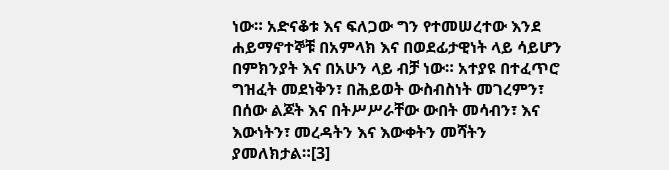ነው። አድናቆቱ እና ፍለጋው ግን የተመሠረተው እንደ ሐይማኖተኞቹ በአምላክ እና በወደፊታዊነት ላይ ሳይሆን በምክንያት እና በአሁን ላይ ብቻ ነው። አተያዩ በተፈጥሮ ግዝፈት መደነቅን፣ በሕይወት ውስብስነት መገረምን፣ በሰው ልጆት እና በትሥሥራቸው ውበት መሳብን፣ እና እውነትን፣ መረዳትን እና እውቀትን መሻትን ያመለክታል።[3]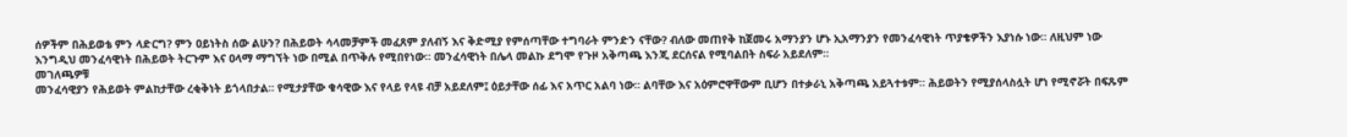ሰዎችም በሕይወቴ ምን ላድርግ? ምን ዐይነትስ ሰው ልሁን? በሕይወት ሳላመቻምች መፈጸም ያለብኝ እና ቅድሚያ የምሰጣቸው ተግባራት ምንድን ናቸው? ብለው መጠየቅ ከጀመሩ አማንያን ሆኑ ኢአማንያን የመንፈሳዊነት ጥያቄዎችን እያነሱ ነው። ለዚህም ነው እንግዲህ መንፈሳዊነት በሕይወት ትርጉም እና ዐላማ ማግኘት ነው በሚል በጥቅሉ የሚበየነው። መንፈሳዊነት በሌላ መልኩ ደግሞ የጉዞ አቅጣጫ እንጂ ደርሰናል የሚባልበት ስፍራ አይደለም።
መገለጫዎቹ
መንፈሳዊያን የሕይወት ምልከታቸው ረቂቅነት ይጎላበታል። የሚታያቸው ቁሳዊው እና የላይ የላዩ ብቻ አይደለም፤ ዕይታቸው ሰፊ እና አጥር አልባ ነው። ልባቸው እና አዕምሮዋቸውም ቢሆን በተቃራኒ አቅጣጫ አይጓተቱም። ሕይወትን የሚያሰላስሏት ሆነ የሚኖሯት በፍጹም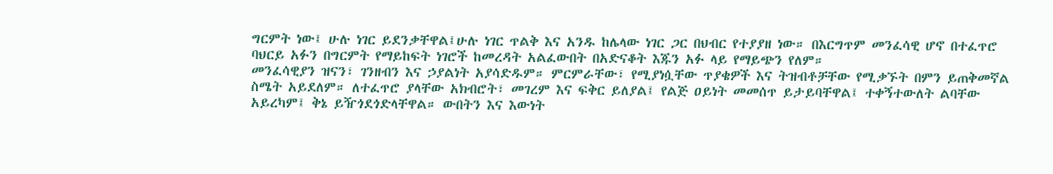ግርምት ነው፤ ሁሉ ነገር ይደንቃቸዋል፤ሁሉ ነገር ጥልቅ እና አንዱ ከሌላው ነገር ጋር በህብር የተያያዘ ነው። በእርግጥም መንፈሳዊ ሆኖ በተፈጥሮ ባህርይ አፉን በግርምት የማይከፍት ነገሮች ከመረዳት አልፈውበት በአድናቆት እጁን አፉ ላይ የማይጭን የለም።
መንፈሳዊያን ዝናን፣ ገንዘብን እና ኃያልነት አያሳድዱም። ምርምራቸው፣ የሚያነሷቸው ጥያቄዎች እና ትዝብቶቻቸው የሚቃኙት በምን ይጠቅመኛል ስሜት አይደለም። ለተፈጥሮ ያላቸው አክብሮት፣ መገረም እና ፍቅር ይለያል፤ የልጅ ዐይነት መመሰጥ ይታይባቸዋል፤ ተቀኝተውለት ልባቸው አይረካም፤ ቅኔ ይዥጎደጎድላቸዋል። ውበትን እና እውነት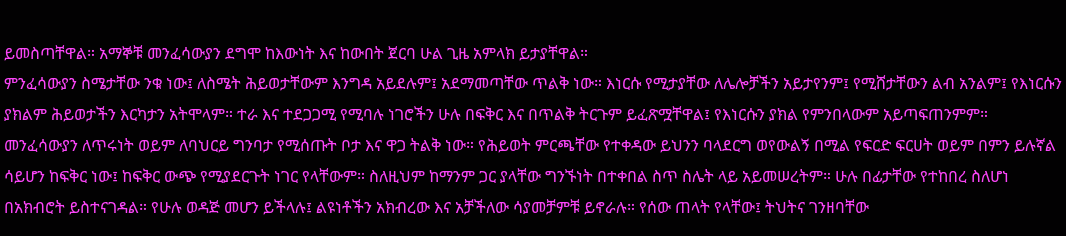ይመስጣቸዋል። አማኞቹ መንፈሳውያን ደግሞ ከእውነት እና ከውበት ጀርባ ሁል ጊዜ አምላክ ይታያቸዋል።
ምንፈሳውያን ስሜታቸው ንቁ ነው፤ ለስሜት ሕይወታቸውም እንግዳ አይደሉም፤ አደማመጣቸው ጥልቅ ነው። እነርሱ የሚታያቸው ለሌሎቻችን አይታየንም፤ የሚሸታቸውን ልብ አንልም፤ የእነርሱን ያክልም ሕይወታችን እርካታን አትሞላም። ተራ እና ተደጋጋሚ የሚባሉ ነገሮችን ሁሉ በፍቅር እና በጥልቅ ትርጉም ይፈጽሟቸዋል፤ የእነርሱን ያክል የምንበላውም አይጣፍጠንምም።
መንፈሳውያን ለጥሩነት ወይም ለባህርይ ግንባታ የሚሰጡት ቦታ እና ዋጋ ትልቅ ነው። የሕይወት ምርጫቸው የተቀዳው ይህንን ባላደርግ ወየውልኝ በሚል የፍርድ ፍርሀት ወይም በምን ይሉኛል ሳይሆን ከፍቅር ነው፤ ከፍቅር ውጭ የሚያደርጉት ነገር የላቸውም። ስለዚህም ከማንም ጋር ያላቸው ግንኙነት በተቀበል ስጥ ስሌት ላይ አይመሠረትም። ሁሉ በፊታቸው የተከበረ ስለሆነ በአክብሮት ይስተናገዳል። የሁሉ ወዳጅ መሆን ይችላሉ፤ ልዩነቶችን አክብረው እና አቻችለው ሳያመቻምቹ ይኖራሉ። የሰው ጠላት የላቸው፤ ትህትና ገንዘባቸው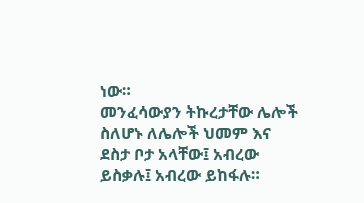ነው።
መንፈሳውያን ትኩረታቸው ሌሎች ስለሆኑ ለሌሎች ህመም እና ደስታ ቦታ አላቸው፤ አብረው ይስቃሉ፤ አብረው ይከፋሉ።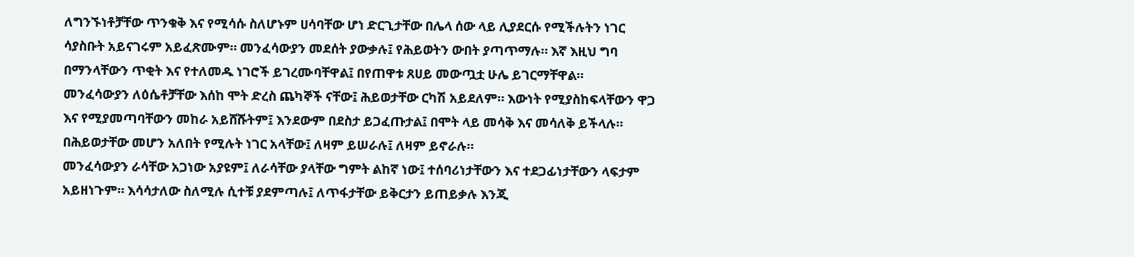ለግንኙነቶቻቸው ጥንቁቅ እና የሚሳሱ ስለሆኑም ሀሳባቸው ሆነ ድርጊታቸው በሌላ ሰው ላይ ሊያደርሱ የሚችሉትን ነገር ሳያስቡት አይናገሩም አይፈጽሙም። መንፈሳውያን መደሰት ያውቃሉ፤ የሕይወትን ውበት ያጣጥማሉ። እኛ እዚህ ግባ በማንላቸውን ጥቂት እና የተለመዱ ነገሮች ይገረሙባቸዋል፤ በየጠዋቱ ጸሀይ መውጧቷ ሁሌ ይገርማቸዋል።
መንፈሳውያን ለዕሴቶቻቸው እሰከ ሞት ድረስ ጨካኞች ናቸው፤ ሕይወታቸው ርካሽ አይደለም። እውነት የሚያስከፍላቸውን ዋጋ እና የሚያመጣባቸውን መከራ አይሸሹትም፤ እንደውም በደስታ ይጋፈጡታል፤ በሞት ላይ መሳቅ እና መሳለቅ ይችላሉ። በሕይወታቸው መሆን አለበት የሚሉት ነገር አላቸው፤ ለዛም ይሠራሉ፤ ለዛም ይኖራሉ።
መንፈሳውያን ራሳቸው አጋነው አያዩም፤ ለራሳቸው ያላቸው ግምት ልከኛ ነው፤ ተሰባሪነታቸውን እና ተደጋፊነታቸውን ላፍታም አይዘነጉም። እሳሳታለው ስለሚሉ ሲተቹ ያደምጣሉ፤ ለጥፋታቸው ይቅርታን ይጠይቃሉ እንጂ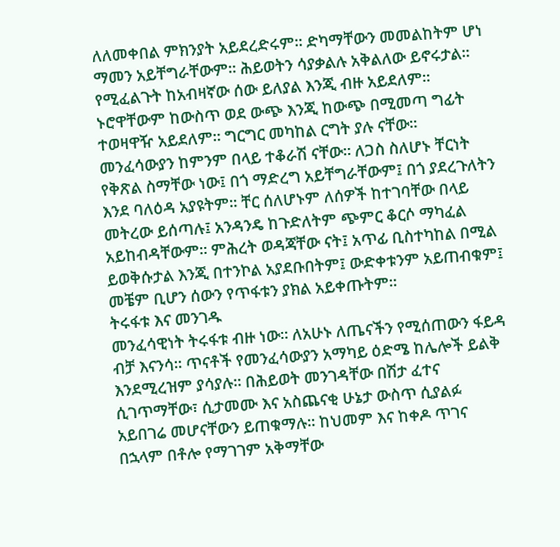ለለመቀበል ምክንያት አይደረድሩም። ድካማቸውን መመልከትም ሆነ ማመን አይቸግራቸውም። ሕይወትን ሳያቃልሉ አቅልለው ይኖሩታል። የሚፈልጉት ከአብዛኛው ሰው ይለያል እንጂ ብዙ አይደለም። ኑሮዋቸውም ከውስጥ ወደ ውጭ እንጂ ከውጭ በሚመጣ ግፊት ተወዛዋዥ አይደለም። ግርግር መካከል ርግት ያሉ ናቸው።
መንፈሳውያን ከምንም በላይ ተቆራሽ ናቸው። ለጋስ ስለሆኑ ቸርነት የቅጽል ስማቸው ነው፤ በጎ ማድረግ አይቸግራቸውም፤ በጎ ያደረጉለትን እንደ ባለዕዳ አያዩትም። ቸር ሰለሆኑም ለሰዎች ከተገባቸው በላይ መትረው ይሰጣሉ፤ አንዳንዴ ከጉድለትም ጭምር ቆርሶ ማካፈል አይከብዳቸውም። ምሕረት ወዳጃቸው ናት፤ አጥፊ ቢስተካከል በሚል ይወቅሱታል እንጂ በተንኮል አያደቡበትም፤ ውድቀቱንም አይጠብቁም፤ መቼም ቢሆን ሰውን የጥፋቱን ያክል አይቀጡትም።
ትሩፋቱ እና መንገዱ
መንፈሳዊነት ትሩፋቱ ብዙ ነው። ለአሁኑ ለጤናችን የሚሰጠውን ፋይዳ ብቻ እናንሳ። ጥናቶች የመንፈሳውያን አማካይ ዕድሜ ከሌሎች ይልቅ እንደሚረዝም ያሳያሉ። በሕይወት መንገዳቸው በሽታ ፈተና ሲገጥማቸው፣ ሲታመሙ እና አስጨናቂ ሁኔታ ውስጥ ሲያልፉ አይበገሬ መሆናቸውን ይጠቁማሉ። ከህመም እና ከቀዶ ጥገና በኋላም በቶሎ የማገገም አቅማቸው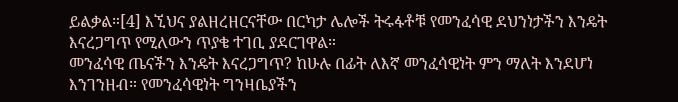ይልቃል።[4] እኚህና ያልዘረዘርናቸው በርካታ ሌሎች ትሩፋቶቹ የመንፈሳዊ ደህንነታችን እንዴት እናረጋግጥ የሚለውን ጥያቄ ተገቢ ያደርገዋል።
መንፈሳዊ ጤናችን እንዴት እናረጋግጥ? ከሁሉ በፊት ለእኛ መንፈሳዊነት ምን ማለት እንደሆነ እንገንዘብ። የመንፈሳዊነት ግንዛቤያችን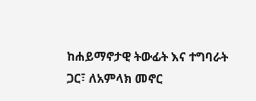ከሐይማኖታዊ ትውፊት እና ተግባራት ጋር፣ ለአምላክ መኖር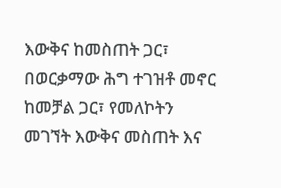እውቅና ከመስጠት ጋር፣ በወርቃማው ሕግ ተገዝቶ መኖር ከመቻል ጋር፣ የመለኮትን መገኘት እውቅና መስጠት እና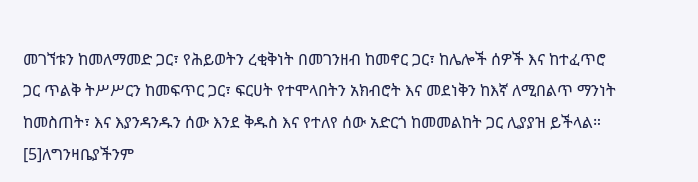መገኘቱን ከመለማመድ ጋር፣ የሕይወትን ረቂቅነት በመገንዘብ ከመኖር ጋር፣ ከሌሎች ሰዎች እና ከተፈጥሮ ጋር ጥልቅ ትሥሥርን ከመፍጥር ጋር፣ ፍርሀት የተሞላበትን አክብሮት እና መደነቅን ከእኛ ለሚበልጥ ማንነት ከመስጠት፣ እና እያንዳንዱን ሰው እንደ ቅዱስ እና የተለየ ሰው አድርጎ ከመመልከት ጋር ሊያያዝ ይችላል። [5]ለግንዛቤያችንም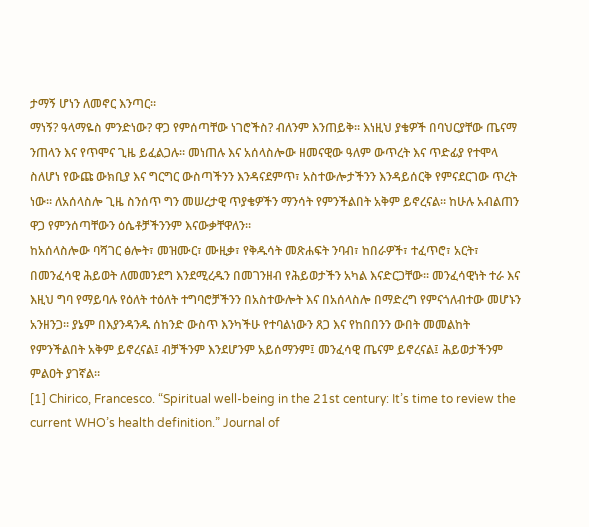ታማኝ ሆነን ለመኖር እንጣር።
ማነኝ? ዓላማዬስ ምንድነው? ዋጋ የምሰጣቸው ነገሮችስ? ብለንም እንጠይቅ። እነዚህ ያቄዎች በባህርያቸው ጤናማ ንጠላን እና የጥሞና ጊዜ ይፈልጋሉ። መነጠሉ እና አሰላስሎው ዘመናዊው ዓለም ውጥረት እና ጥድፊያ የተሞላ ስለሆነ የውጩ ውክቢያ እና ግርግር ውስጣችንን እንዳናደምጥ፣ አስተውሎታችንን እንዳይሰርቅ የምናደርገው ጥረት ነው። ለአሰላስሎ ጊዜ ስንሰጥ ግን መሠረታዊ ጥያቄዎችን ማንሳት የምንችልበት አቅም ይኖረናል። ከሁሉ አብልጠን ዋጋ የምንሰጣቸውን ዕሴቶቻችንንም እናውቃቸዋለን።
ከአሰላስሎው ባሻገር ፅሎት፣ መዝሙር፣ ሙዚቃ፣ የቅዱሳት መጽሐፍት ንባብ፣ ከበራዎች፣ ተፈጥሮ፣ አርት፣ በመንፈሳዊ ሕይወት ለመመንደግ እንደሚረዱን በመገንዘብ የሕይወታችን አካል እናድርጋቸው። መንፈሳዊነት ተራ እና እዚህ ግባ የማይባሉ የዕለት ተዕለት ተግባሮቻችንን በአስተውሎት እና በአሰላስሎ በማድረግ የምናጎለብተው መሆኑን አንዘንጋ። ያኔም በእያንዳንዱ ሰከንድ ውስጥ እንካችሁ የተባልነውን ጸጋ እና የከበበንን ውበት መመልከት የምንችልበት አቅም ይኖረናል፤ ብቻችንም እንደሆንም አይሰማንም፤ መንፈሳዊ ጤናም ይኖረናል፤ ሕይወታችንም ምልዐት ያገኛል።
[1] Chirico, Francesco. “Spiritual well-being in the 21st century: It’s time to review the current WHO’s health definition.” Journal of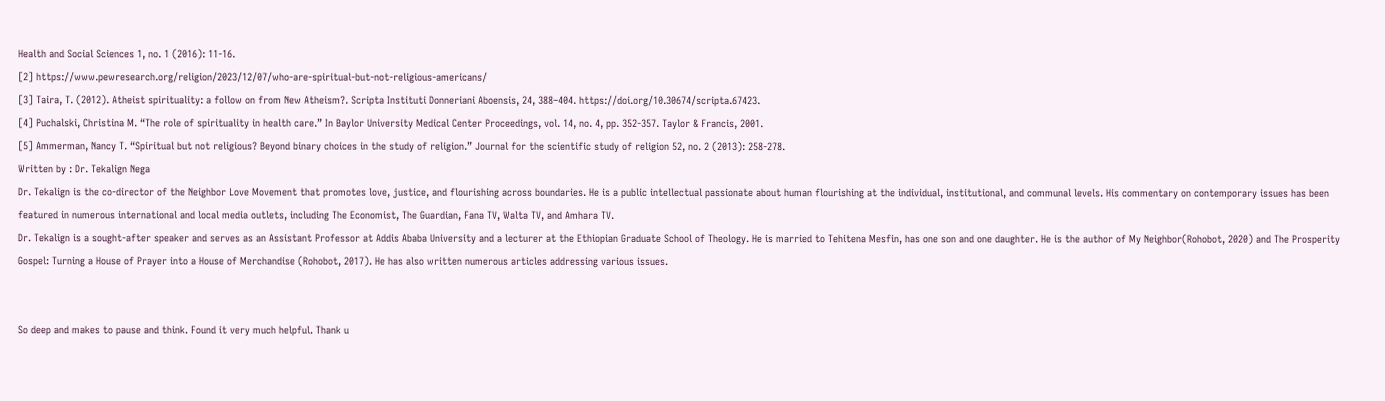Health and Social Sciences 1, no. 1 (2016): 11-16.
[2] https://www.pewresearch.org/religion/2023/12/07/who-are-spiritual-but-not-religious-americans/
[3] Taira, T. (2012). Atheist spirituality: a follow on from New Atheism?. Scripta Instituti Donneriani Aboensis, 24, 388–404. https://doi.org/10.30674/scripta.67423.
[4] Puchalski, Christina M. “The role of spirituality in health care.” In Baylor University Medical Center Proceedings, vol. 14, no. 4, pp. 352-357. Taylor & Francis, 2001.
[5] Ammerman, Nancy T. “Spiritual but not religious? Beyond binary choices in the study of religion.” Journal for the scientific study of religion 52, no. 2 (2013): 258-278.
Written by : Dr. Tekalign Nega
Dr. Tekalign is the co-director of the Neighbor Love Movement that promotes love, justice, and flourishing across boundaries. He is a public intellectual passionate about human flourishing at the individual, institutional, and communal levels. His commentary on contemporary issues has been featured in numerous international and local media outlets, including The Economist, The Guardian, Fana TV, Walta TV, and Amhara TV.
Dr. Tekalign is a sought-after speaker and serves as an Assistant Professor at Addis Ababa University and a lecturer at the Ethiopian Graduate School of Theology. He is married to Tehitena Mesfin, has one son and one daughter. He is the author of My Neighbor(Rohobot, 2020) and The Prosperity Gospel: Turning a House of Prayer into a House of Merchandise (Rohobot, 2017). He has also written numerous articles addressing various issues.


So deep and makes to pause and think. Found it very much helpful. Thank u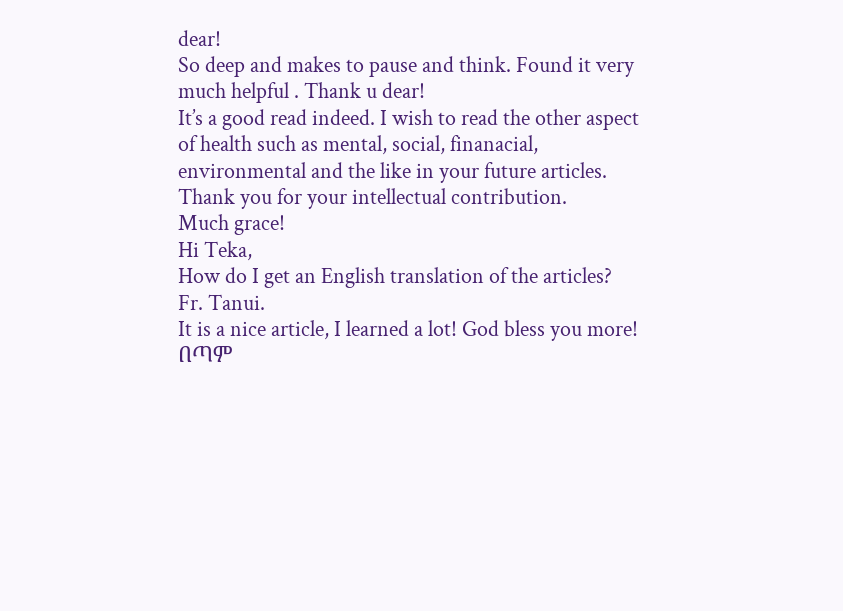dear!
So deep and makes to pause and think. Found it very much helpful . Thank u dear!
It’s a good read indeed. I wish to read the other aspect of health such as mental, social, finanacial, environmental and the like in your future articles.
Thank you for your intellectual contribution.
Much grace!
Hi Teka,
How do I get an English translation of the articles?
Fr. Tanui.
It is a nice article, I learned a lot! God bless you more!
በጣም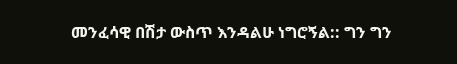መንፈሳዊ በሽታ ውስጥ እንዳልሁ ነግሮኝል:: ግን ግን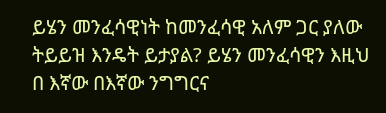ይሄን መንፈሳዊነት ከመንፈሳዊ አለም ጋር ያለው ትይይዝ እንዴት ይታያል? ይሄን መንፈሳዊን እዚህ በ እኛው በእኛው ንግግርና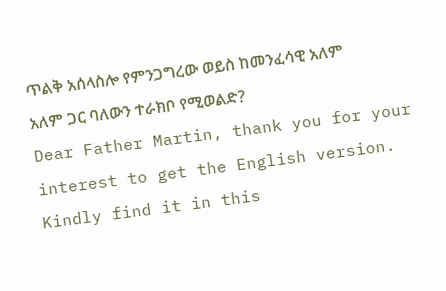ጥልቅ አሰላስሎ የምንጋግረው ወይስ ከመንፈሳዊ አለም አለም ጋር ባለውን ተራክቦ የሚወልድ?
Dear Father Martin, thank you for your interest to get the English version. Kindly find it in this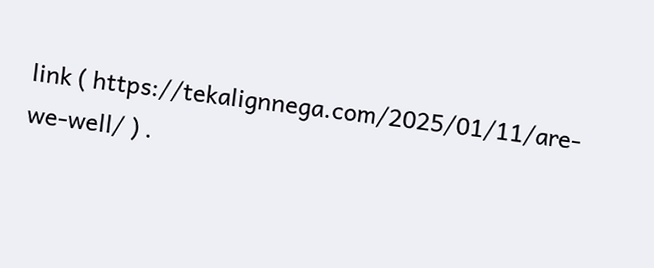link ( https://tekalignnega.com/2025/01/11/are-we-well/ ) .